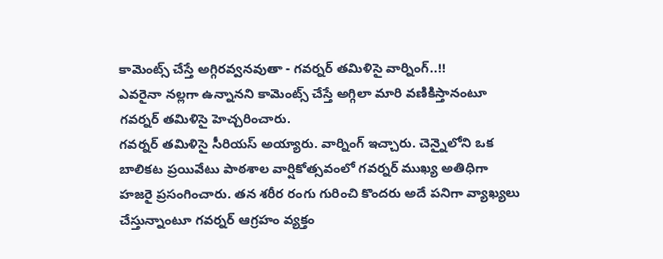కామెంట్స్ చేస్తే అగ్గిరవ్వనవుతా - గవర్నర్ తమిళిసై వార్నింగ్..!!
ఎవరైనా నల్లగా ఉన్నానని కామెంట్స్ చేస్తే అగ్గిలా మారి వణికిస్తానంటూ గవర్నర్ తమిళిసై హెచ్చరించారు.
గవర్నర్ తమిళిసై సీరియస్ అయ్యారు. వార్నింగ్ ఇచ్చారు. చెన్నైలోని ఒక బాలికట ప్రయివేటు పాఠశాల వార్షికోత్సవంలో గవర్నర్ ముఖ్య అతిధిగా హజరై ప్రసంగించారు. తన శరీర రంగు గురించి కొందరు అదే పనిగా వ్యాఖ్యలు చేస్తున్నాంటూ గవర్నర్ ఆగ్రహం వ్యక్తం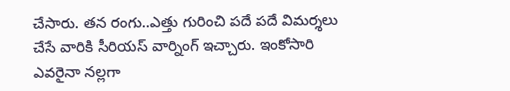చేసారు. తన రంగు..ఎత్తు గురించి పదే పదే విమర్శలు చేసే వారికి సీరియస్ వార్నింగ్ ఇచ్చారు. ఇంకోసారి ఎవరైనా నల్లగా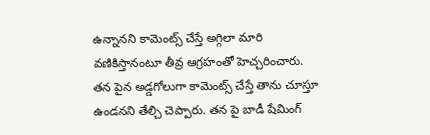ఉన్నానని కామెంట్స్ చేస్తే అగ్గిలా మారి వణికిస్తానంటూ తీవ్ర ఆగ్రహంతో హెచ్చరించారు.
తన పైన అడ్డగోలుగా కామెంట్స్ చేస్తే తాను చూస్తూ ఉండనని తేల్చి చెప్పారు. తన పై బాడీ షేమింగ్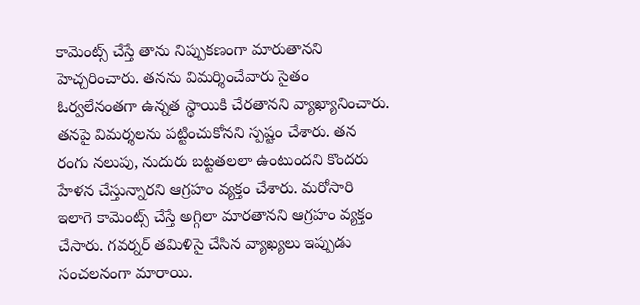కామెంట్స్ చేస్తే తాను నిప్పుకణంగా మారుతానని హెచ్చరించారు. తనను విమర్శించేవారు సైతం ఓర్వలేనంతగా ఉన్నత స్థాయికి చేరతానని వ్యాఖ్యానించారు. తనపై విమర్శలను పట్టించుకోనని స్పష్టం చేశారు. తన రంగు నలుపు, నుదురు బట్టతలలా ఉంటుందని కొందరు హేళన చేస్తున్నారని ఆగ్రహం వ్యక్తం చేశారు. మరోసారి ఇలాగె కామెంట్స్ చేస్తే అగ్గిలా మారతానని ఆగ్రహం వ్యక్తం చేసారు. గవర్నర్ తమిళిసై చేసిన వ్యాఖ్యలు ఇప్పుడు సంచలనంగా మారాయి.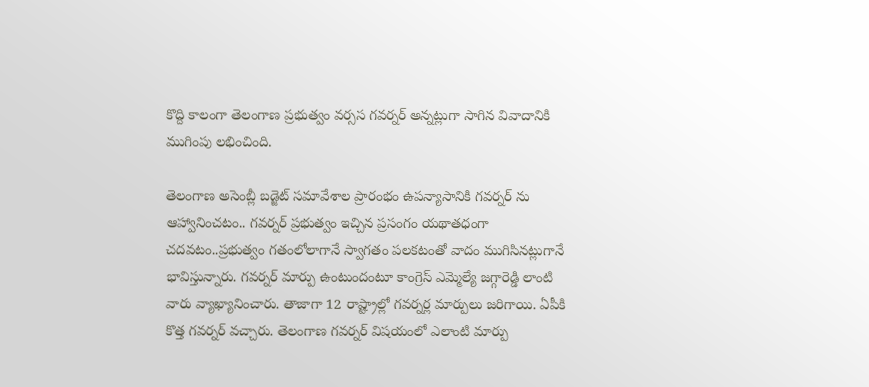కొద్ది కాలంగా తెలంగాణ ప్రభుత్వం వర్సస గవర్నర్ అన్నట్లుగా సాగిన వివాదానికి ముగింపు లభించింది.

తెలంగాణ అసెంబ్లీ బడ్జెట్ సమావేశాల ప్రారంభం ఉపన్యాసానికి గవర్నర్ ను ఆహ్వానించటం.. గవర్నర్ ప్రభుత్వం ఇచ్చిన ప్రసంగం యథాతధంగా చదవటం..ప్రభుత్వం గతంలోలాగానే స్వాగతం పలకటంతో వాదం ముగిసినట్లుగానే భావిస్తున్నారు. గవర్నర్ మార్పు ఉంటుందంటూ కాంగ్రెస్ ఎమ్మెల్యే జగ్గారెడ్డి లాంటి వారు వ్యాఖ్యానించారు. తాజాగా 12 రాష్ట్రాల్లో గవర్నర్ల మార్పులు జరిగాయి. ఏపీకి కొత్త గవర్నర్ వచ్చారు. తెలంగాణ గవర్నర్ విషయంలో ఎలాంటి మార్పు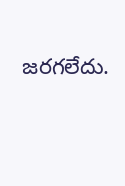జరగలేదు.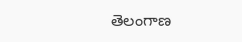తెలంగాణ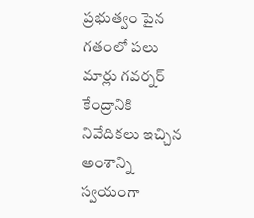ప్రభుత్వం పైన గతంలో పలు మార్లు గవర్నర్ కేంద్రానికి నివేదికలు ఇచ్చిన అంశాన్ని స్వయంగా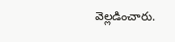వెల్లడించారు.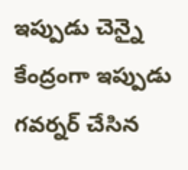ఇప్పుడు చెన్నై కేంద్రంగా ఇప్పుడు గవర్నర్ చేసిన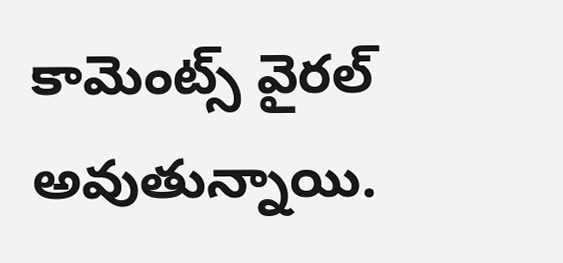కామెంట్స్ వైరల్ అవుతున్నాయి.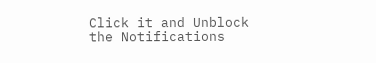Click it and Unblock the Notifications